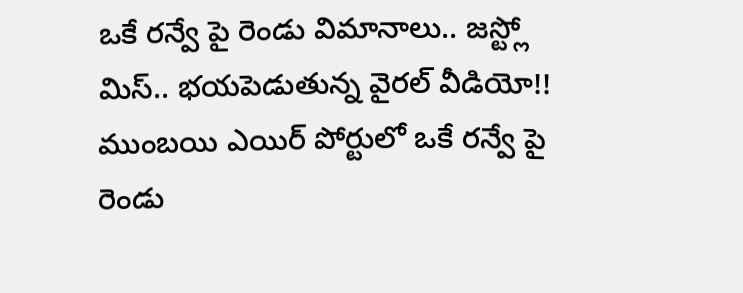ఒకే రన్వే పై రెండు విమానాలు.. జస్ట్లో మిస్.. భయపెడుతున్న వైరల్ వీడియో!!
ముంబయి ఎయిర్ పోర్టులో ఒకే రన్వే పై రెండు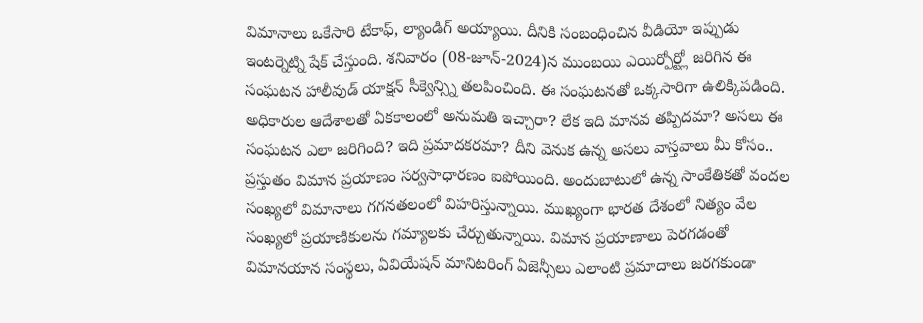విమానాలు ఒకేసారి టేకాఫ్, ల్యాండిగ్ అయ్యాయి. దీనికి సంబంధించిన వీడియో ఇప్పుడు ఇంటర్నెట్ని షేక్ చేస్తుంది. శనివారం (08-జూన్-2024)న ముంబయి ఎయిర్పోర్ట్లో జరిగిన ఈ సంఘటన హాలీవుడ్ యాక్షన్ సీక్వెన్స్ని తలపించింది. ఈ సంఘటనతో ఒక్కసారిగా ఉలిక్కిపడింది. అధికారుల ఆదేశాలతో ఏకకాలంలో అనుమతి ఇచ్చారా? లేక ఇది మానవ తప్పిదమా? అసలు ఈ సంఘటన ఎలా జరిగింది? ఇది ప్రమాదకరమా? దీని వెనుక ఉన్న అసలు వాస్తవాలు మీ కోసం..
ప్రస్తుతం విమాన ప్రయాణం సర్వసాధారణం ఐపోయింది. అందుబాటులో ఉన్న సాంకేతికతో వందల సంఖ్యలో విమానాలు గగనతలంలో విహరిస్తున్నాయి. ముఖ్యంగా భారత దేశంలో నిత్యం వేల సంఖ్యలో ప్రయాణికులను గమ్యాలకు చేర్చుతున్నాయి. విమాన ప్రయాణాలు పెరగడంతో విమానయాన సంస్థలు, ఏవియేషన్ మానిటరింగ్ ఏజెన్సీలు ఎలాంటి ప్రమాదాలు జరగకుండా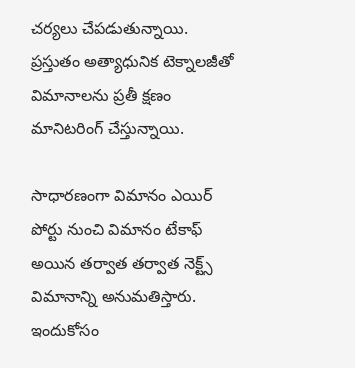చర్యలు చేపడుతున్నాయి. ప్రస్తుతం అత్యాధునిక టెక్నాలజీతో విమానాలను ప్రతీ క్షణం మానిటరింగ్ చేస్తున్నాయి.

సాధారణంగా విమానం ఎయిర్ పోర్టు నుంచి విమానం టేకాఫ్ అయిన తర్వాత తర్వాత నెక్ట్స్ విమానాన్ని అనుమతిస్తారు. ఇందుకోసం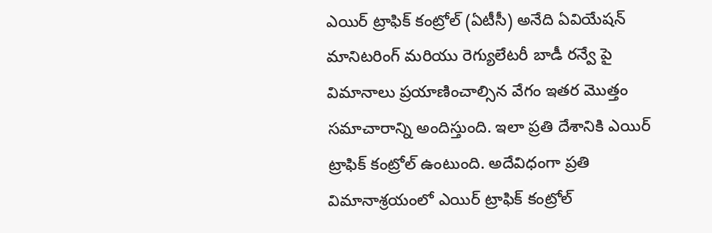ఎయిర్ ట్రాఫిక్ కంట్రోల్ (ఏటీసీ) అనేది ఏవియేషన్ మానిటరింగ్ మరియు రెగ్యులేటరీ బాడీ రన్వే పై విమానాలు ప్రయాణించాల్సిన వేగం ఇతర మొత్తం సమాచారాన్ని అందిస్తుంది. ఇలా ప్రతి దేశానికి ఎయిర్ ట్రాఫిక్ కంట్రోల్ ఉంటుంది. అదేవిధంగా ప్రతి విమానాశ్రయంలో ఎయిర్ ట్రాఫిక్ కంట్రోల్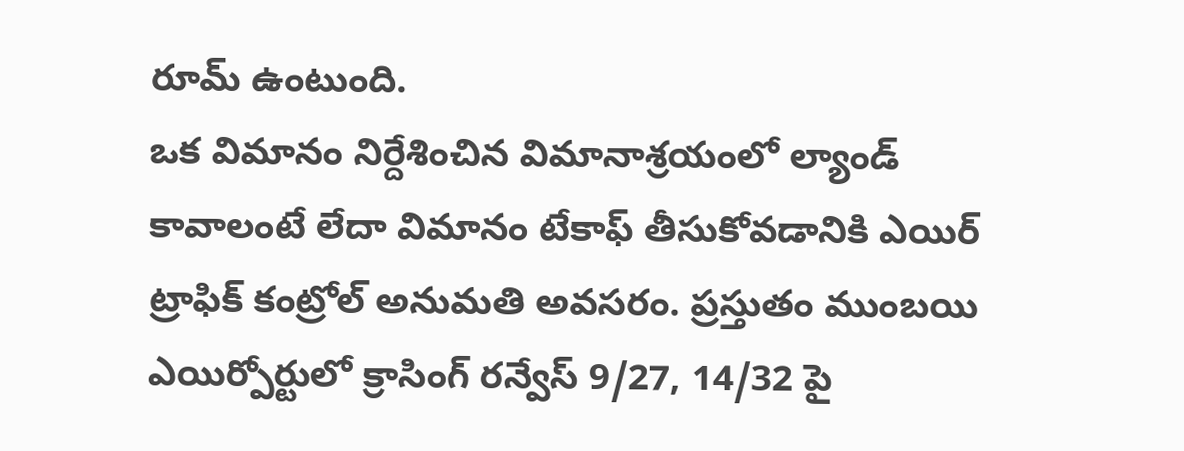రూమ్ ఉంటుంది.
ఒక విమానం నిర్దేశించిన విమానాశ్రయంలో ల్యాండ్ కావాలంటే లేదా విమానం టేకాఫ్ తీసుకోవడానికి ఎయిర్ ట్రాఫిక్ కంట్రోల్ అనుమతి అవసరం. ప్రస్తుతం ముంబయి ఎయిర్పోర్టులో క్రాసింగ్ రన్వేస్ 9/27, 14/32 పై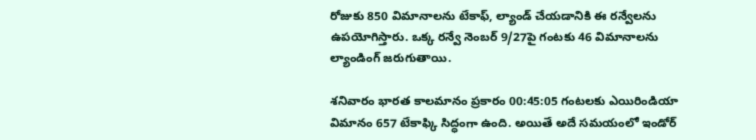రోజుకు 850 విమానాలను టేకాఫ్, ల్యాండ్ చేయడానికి ఈ రన్వేలను ఉపయోగిస్తారు. ఒక్క రన్వే నెంబర్ 9/27పై గంటకు 46 విమానాలను ల్యాండింగ్ జరుగుతాయి.

శనివారం భారత కాలమానం ప్రకారం 00:45:05 గంటలకు ఎయిరిండియా విమానం 657 టేకాఫ్కి సిద్ధంగా ఉంది. అయితే అదే సమయంలో ఇండోర్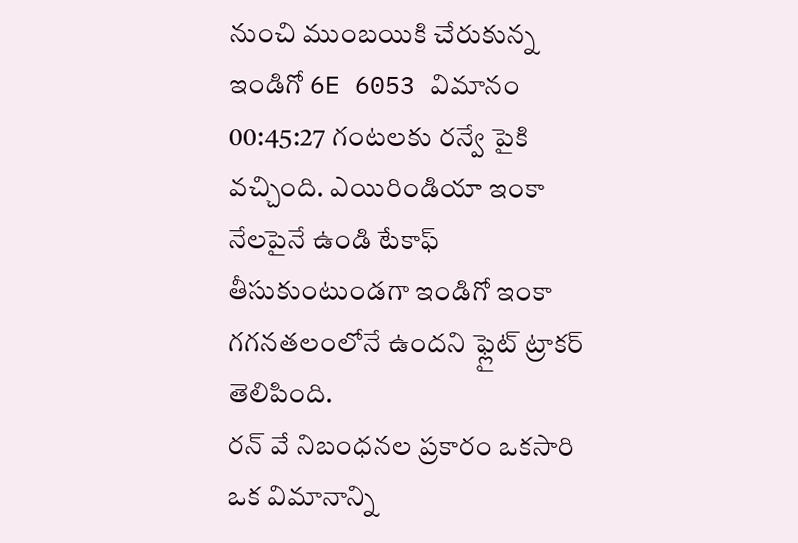నుంచి ముంబయికి చేరుకున్న ఇండిగో 6E 6053 విమానం 00:45:27 గంటలకు రన్వే పైకి వచ్చింది. ఎయిరిండియా ఇంకా నేలపైనే ఉండి టేకాఫ్ తీసుకుంటుండగా ఇండిగో ఇంకా గగనతలంలోనే ఉందని ఫ్లైట్ ట్రాకర్ తెలిపింది.
రన్ వే నిబంధనల ప్రకారం ఒకసారి ఒక విమానాన్ని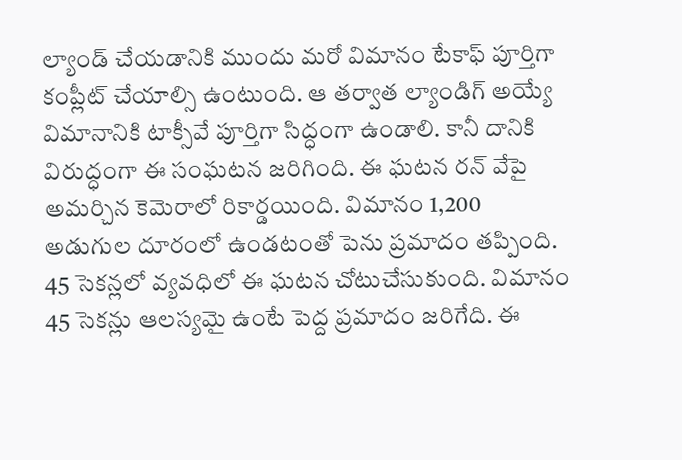ల్యాండ్ చేయడానికి ముందు మరో విమానం టేకాఫ్ పూర్తిగా కంప్లీట్ చేయాల్సి ఉంటుంది. ఆ తర్వాత ల్యాండిగ్ అయ్యే విమానానికి టాక్సీవే పూర్తిగా సిద్ధంగా ఉండాలి. కానీ దానికి విరుద్ధంగా ఈ సంఘటన జరిగింది. ఈ ఘటన రన్ వేపై అమర్చిన కెమెరాలో రికార్డయింది. విమానం 1,200 అడుగుల దూరంలో ఉండటంతో పెను ప్రమాదం తప్పింది.
45 సెకన్లలో వ్యవధిలో ఈ ఘటన చోటుచేసుకుంది. విమానం 45 సెకన్లు ఆలస్యమై ఉంటే పెద్ద ప్రమాదం జరిగేది. ఈ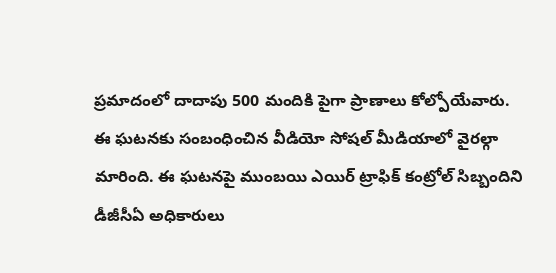ప్రమాదంలో దాదాపు 500 మందికి పైగా ప్రాణాలు కోల్పోయేవారు. ఈ ఘటనకు సంబంధించిన వీడియో సోషల్ మీడియాలో వైరల్గా మారింది. ఈ ఘటనపై ముంబయి ఎయిర్ ట్రాఫిక్ కంట్రోల్ సిబ్బందిని డీజీసీఏ అధికారులు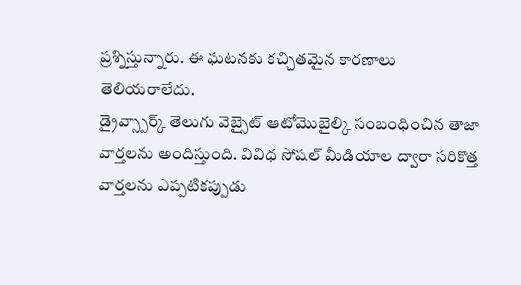ప్రశ్నిస్తున్నారు. ఈ ఘటనకు కచ్చితమైన కారణాలు తెలియరాలేదు.
డ్రైవ్స్పార్క్ తెలుగు వెబ్సైట్ ఆటోమొబైల్కి సంబంధించిన తాజా వార్తలను అందిస్తుంది. వివిధ సోషల్ మీడియాల ద్వారా సరికొత్త వార్తలను ఎప్పటికప్పుడు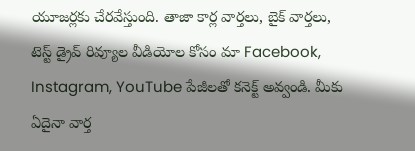యూజర్లకు చేరవేస్తుంది. తాజా కార్ల వార్తలు, బైక్ వార్తలు, టెస్ట్ డ్రైవ్ రివ్యూల వీడియోల కోసం మా Facebook, Instagram, YouTube పేజీలతో కనెక్ట్ అవ్వండి. మీకు ఏదైనా వార్త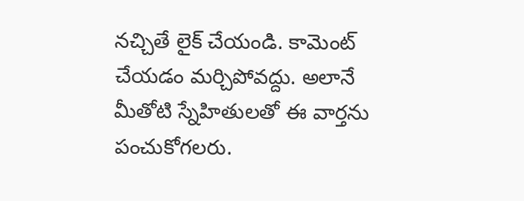నచ్చితే లైక్ చేయండి. కామెంట్ చేయడం మర్చిపోవద్దు. అలానే మీతోటి స్నేహితులతో ఈ వార్తను పంచుకోగలరు.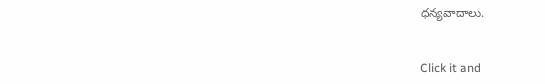ధన్యవాదాలు.


Click it and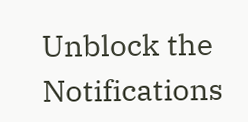Unblock the Notifications